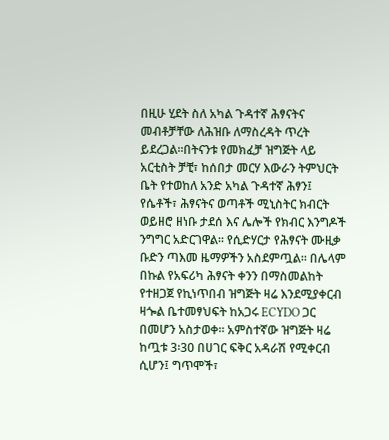በዚሁ ሂደት ስለ አካል ጉዳተኛ ሕፃናትና መብቶቻቸው ለሕዝቡ ለማስረዳት ጥረት ይደረጋል፡፡በትናንቱ የመክፈቻ ዝግጅት ላይ አርቲስት ቻቺ፣ ከሰበታ መርሃ እውራን ትምህርት ቤት የተወከለ አንድ አካል ጉዳተኛ ሕፃን፤ የሴቶች፣ ሕፃናትና ወጣቶች ሚኒስትር ክብርት ወይዘሮ ዘነቡ ታደሰ እና ሌሎች የክብር እንግዶች ንግግር አድርገዋል፡፡ የሲድሃርታ የሕፃናት ሙዚቃ ቡድን ጣእመ ዜማዎችን አስደምጧል፡፡ በሌላም በኩል የአፍሪካ ሕፃናት ቀንን በማስመልከት የተዘጋጀ የኪነጥበብ ዝግጅት ዛሬ እንደሚያቀርብ ዛጐል ቤተመፃህፍት ከአጋሩ ECYDO ጋር በመሆን አስታወቀ፡፡ አምስተኛው ዝግጅት ዛሬ ከጧቱ 3፡30 በሀገር ፍቅር አዳራሽ የሚቀርብ ሲሆን፤ ግጥሞች፣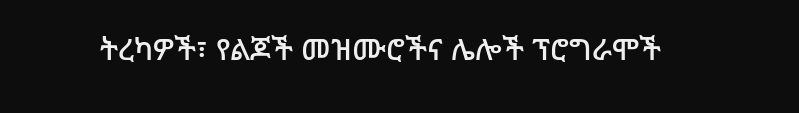ትረካዎች፣ የልጆች መዝሙሮችና ሌሎች ፕሮግራሞች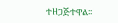ተዘጋጅተዋል፡፡